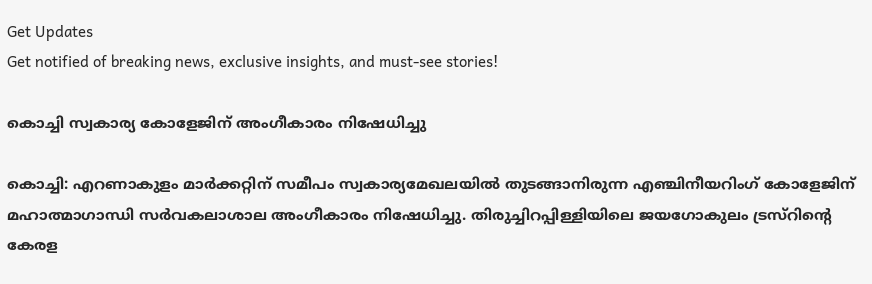Get Updates
Get notified of breaking news, exclusive insights, and must-see stories!

കൊച്ചി സ്വകാര്യ കോളേജിന് അംഗീകാരം നിഷേധിച്ചു

കൊച്ചി: എറണാകുളം മാര്‍ക്കറ്റിന് സമീപം സ്വകാര്യമേഖലയില്‍ തുടങ്ങാനിരുന്ന എഞ്ചിനീയറിംഗ് കോളേജിന് മഹാത്മാഗാന്ധി സര്‍വകലാശാല അംഗീകാരം നിഷേധിച്ചു. തിരുച്ചിറപ്പിള്ളിയിലെ ജയഗോകുലം ട്രസ്റിന്റെ കേരള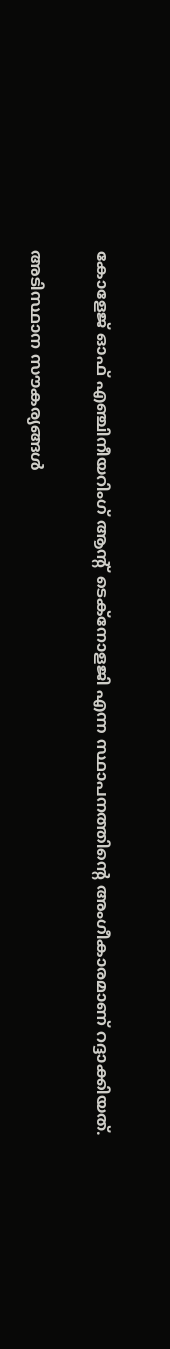കോളേജ് ഓഫ് എഞ്ചിനീയറിംഗ് ആന്റ് ടെക്നോളജി എന്ന സ്ഥാപനത്തിന്റെ അംഗീകാരമാണ് റദ്ദാക്കിയത്.

അടിസ്ഥാന സൗകര്യങ്ങള്‍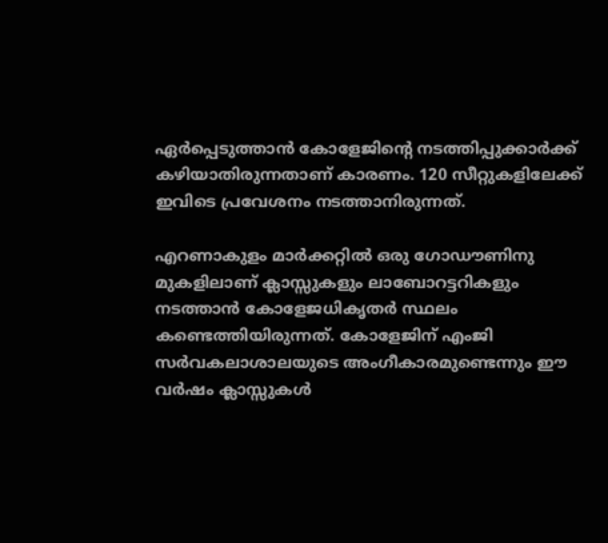ഏര്‍പ്പെടുത്താന്‍ കോളേജിന്റെ നടത്തിപ്പുക്കാര്‍ക്ക് കഴിയാതിരുന്നതാണ് കാരണം. 120 സീറ്റുകളിലേക്ക് ഇവിടെ പ്രവേശനം നടത്താനിരുന്നത്.

എറണാകുളം മാര്‍ക്കറ്റില്‍ ഒരു ഗോഡൗണിനു മുകളിലാണ് ക്ലാസ്സുകളും ലാബോറട്ടറികളും നടത്താന്‍ കോളേജധികൃതര്‍ സ്ഥലം കണ്ടെത്തിയിരുന്നത്. കോളേജിന് എംജി സര്‍വകലാശാലയുടെ അംഗീകാരമുണ്ടെന്നും ഈ വര്‍ഷം ക്ലാസ്സുകള്‍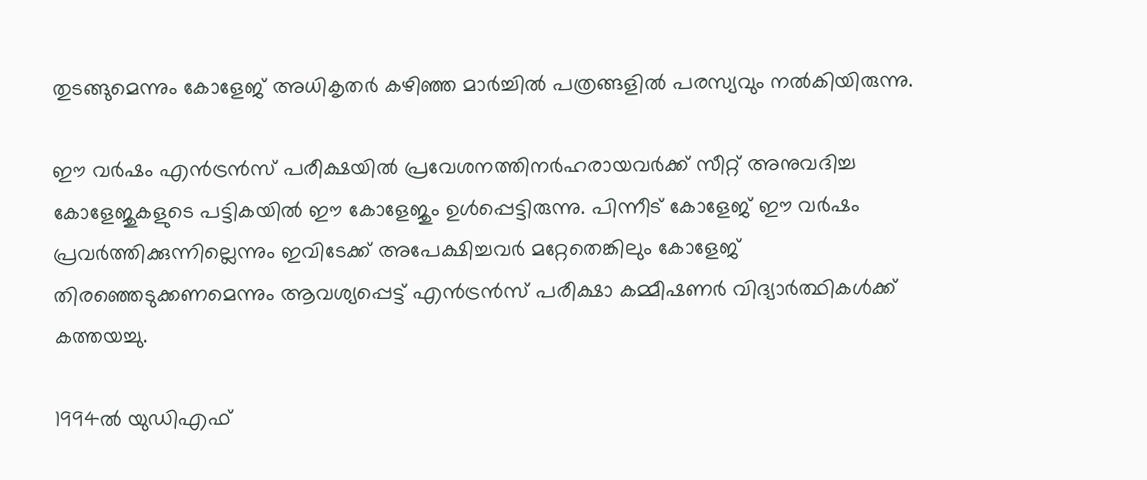തുടങ്ങുമെന്നും കോളേജ് അധികൃതര്‍ കഴിഞ്ഞ മാര്‍ച്ചില്‍ പത്രങ്ങളില്‍ പരസ്യവും നല്‍കിയിരുന്നു.

ഈ വര്‍ഷം എന്‍ട്രന്‍സ് പരീക്ഷയില്‍ പ്രവേശനത്തിനര്‍ഹരായവര്‍ക്ക് സീറ്റ് അനുവദിച്ച കോളേജുകളുടെ പട്ടികയില്‍ ഈ കോളേജും ഉള്‍പ്പെട്ടിരുന്നു. പിന്നീട് കോളേജ് ഈ വര്‍ഷം പ്രവര്‍ത്തിക്കുന്നില്ലെന്നും ഇവിടേക്ക് അപേക്ഷിച്ചവര്‍ മറ്റേതെങ്കിലും കോളേജ് തിരഞ്ഞെടുക്കണമെന്നും ആവശ്യപ്പെട്ട് എന്‍ട്രന്‍സ് പരീക്ഷാ കമ്മീഷണര്‍ വിദ്യാര്‍ത്ഥികള്‍ക്ക് കത്തയച്ചു.

1994ല്‍ യുഡിഎഫ്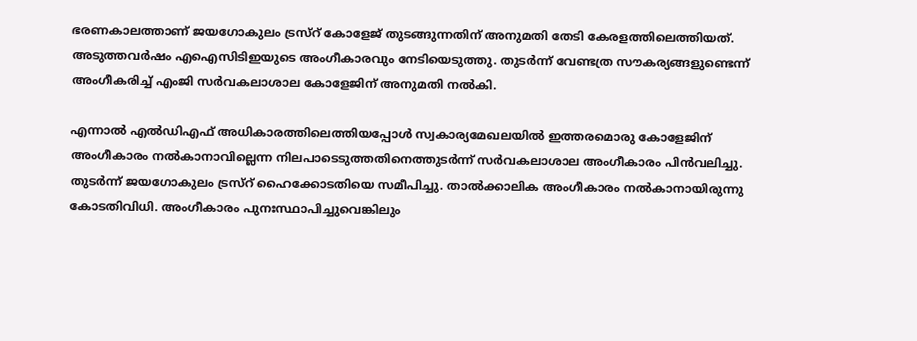ഭരണകാലത്താണ് ജയഗോകുലം ട്രസ്റ് കോളേജ് തുടങ്ങുന്നതിന് അനുമതി തേടി കേരളത്തിലെത്തിയത്. അടുത്തവര്‍ഷം എഐസിടിഇയുടെ അംഗീകാരവും നേടിയെടുത്തു. തുടര്‍ന്ന് വേണ്ടത്ര സൗകര്യങ്ങളുണ്ടെന്ന് അംഗീകരിച്ച് എംജി സര്‍വകലാശാല കോളേജിന് അനുമതി നല്‍കി.

എന്നാല്‍ എല്‍ഡിഎഫ് അധികാരത്തിലെത്തിയപ്പോള്‍ സ്വകാര്യമേഖലയില്‍ ഇത്തരമൊരു കോളേജിന് അംഗീകാരം നല്‍കാനാവില്ലെന്ന നിലപാടെടുത്തതിനെത്തുടര്‍ന്ന് സര്‍വകലാശാല അംഗീകാരം പിന്‍വലിച്ചു. തുടര്‍ന്ന് ജയഗോകുലം ട്രസ്റ് ഹൈക്കോടതിയെ സമീപിച്ചു. താല്‍ക്കാലിക അംഗീകാരം നല്‍കാനായിരുന്നു കോടതിവിധി. അംഗീകാരം പുനഃസ്ഥാപിച്ചുവെങ്കിലും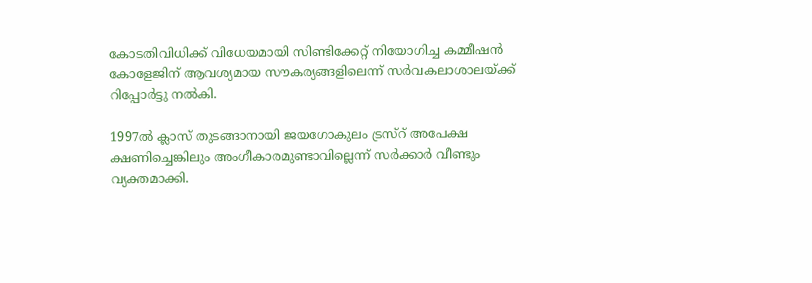കോടതിവിധിക്ക് വിധേയമായി സിണ്ടിക്കേറ്റ് നിയോഗിച്ച കമ്മീഷന്‍ കോളേജിന് ആവശ്യമായ സൗകര്യങ്ങളിലെന്ന് സര്‍വകലാശാലയ്ക്ക് റിപ്പോര്‍ട്ടു നല്‍കി.

1997ല്‍ ക്ലാസ് തുടങ്ങാനായി ജയഗോകുലം ട്രസ്റ് അപേക്ഷ ക്ഷണിച്ചെങ്കിലും അംഗീകാരമുണ്ടാവില്ലെന്ന് സര്‍ക്കാര്‍ വീണ്ടും വ്യക്തമാക്കി.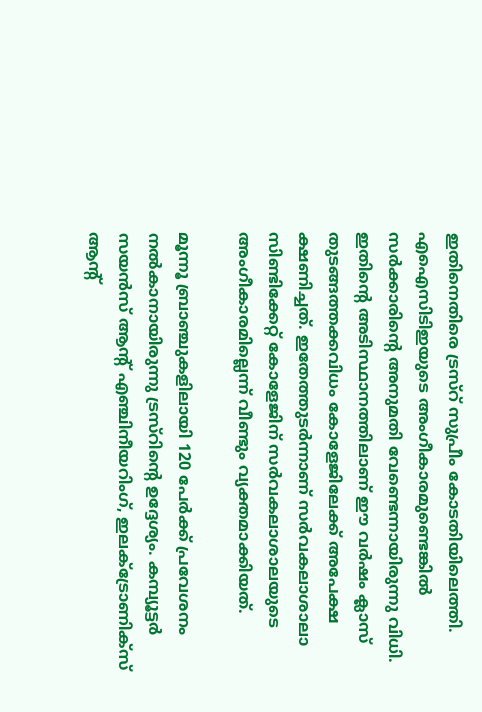ഇതിനെതിരെ ട്രസ്റ് സുപ്രീം കോടതിയിലെത്തി. എഐസിടിഇയുടെ അംഗീകാരമുണ്ടെങ്കില്‍ സര്‍ക്കാരിന്റെ അനുമതി വേണ്ടെന്നായിരുന്നു വിധി. ഇതിന്റെ അടിസ്ഥാനത്തിലാണ് ഈ വര്‍ഷം ക്ലാസ് തുടങ്ങത്തക്കവിധം കോളേജിലേക്ക് അപേക്ഷ ക്ഷണിച്ചത്. ഇതേത്തുടര്‍ന്നാണ് സര്‍വകലാശാലാ സിണ്ടിക്കേറ്റ് കോളേജിന് സര്‍വകലാശാലയുടെ അംഗീകാരമില്ലെന്ന് വീണ്ടും വ്യക്തമാക്കിയത്.

മൂന്നൂ ബ്രാഞ്ചുകളിലായി 120 പേര്‍ക്ക് പ്രവേശനം നല്‍കാനായിരുന്നു ട്രസ്റിന്റെ ഉദ്ദേശ്യം. കമ്പ്യൂട്ടര്‍ സയന്‍സ് ആന്റ് എഞ്ചിനീയറിംഗ്, ഇലക്ട്രോണിക്സ് ആന്റ്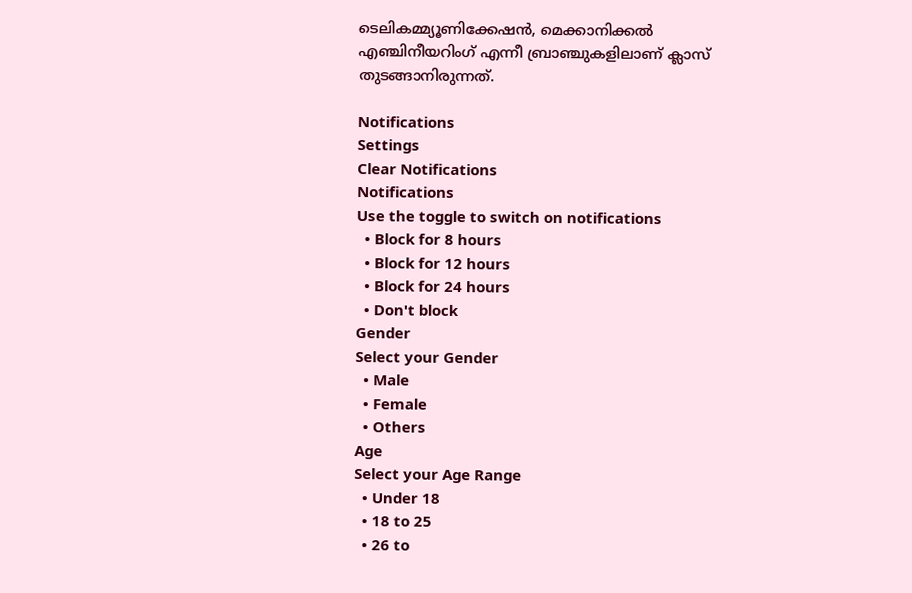ടെലികമ്മ്യൂണിക്കേഷന്‍, മെക്കാനിക്കല്‍ എഞ്ചിനീയറിംഗ് എന്നീ ബ്രാഞ്ചുകളിലാണ് ക്ലാസ് തുടങ്ങാനിരുന്നത്.

Notifications
Settings
Clear Notifications
Notifications
Use the toggle to switch on notifications
  • Block for 8 hours
  • Block for 12 hours
  • Block for 24 hours
  • Don't block
Gender
Select your Gender
  • Male
  • Female
  • Others
Age
Select your Age Range
  • Under 18
  • 18 to 25
  • 26 to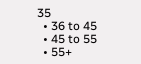35
  • 36 to 45
  • 45 to 55
  • 55+